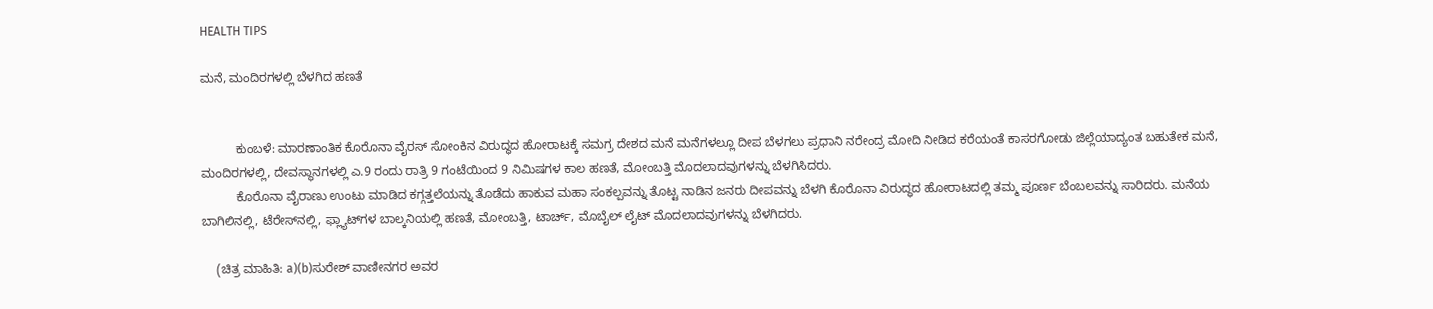HEALTH TIPS

ಮನೆ, ಮಂದಿರಗಳಲ್ಲಿ ಬೆಳಗಿದ ಹಣತೆ


          ಕುಂಬಳೆ: ಮಾರಣಾಂತಿಕ ಕೊರೊನಾ ವೈರಸ್ ಸೋಂಕಿನ ವಿರುದ್ಧದ ಹೋರಾಟಕ್ಕೆ ಸಮಗ್ರ ದೇಶದ ಮನೆ ಮನೆಗಳಲ್ಲೂ ದೀಪ ಬೆಳಗಲು ಪ್ರಧಾನಿ ನರೇಂದ್ರ ಮೋದಿ ನೀಡಿದ ಕರೆಯಂತೆ ಕಾಸರಗೋಡು ಜಿಲ್ಲೆಯಾದ್ಯಂತ ಬಹುತೇಕ ಮನೆ, ಮಂದಿರಗಳಲ್ಲಿ, ದೇವಸ್ಥಾನಗಳಲ್ಲಿ ಎ.9 ರಂದು ರಾತ್ರಿ 9 ಗಂಟೆಯಿಂದ 9 ನಿಮಿಷಗಳ ಕಾಲ ಹಣತೆ, ಮೋಂಬತ್ತಿ ಮೊದಲಾದವುಗಳನ್ನು ಬೆಳಗಿಸಿದರು.
          ಕೊರೊನಾ ವೈರಾಣು ಉಂಟು ಮಾಡಿದ ಕಗ್ಗತ್ತಲೆಯನ್ನು ತೊಡೆದು ಹಾಕುವ ಮಹಾ ಸಂಕಲ್ಪವನ್ನು ತೊಟ್ಟ ನಾಡಿನ ಜನರು ದೀಪವನ್ನು ಬೆಳಗಿ ಕೊರೊನಾ ವಿರುದ್ಧದ ಹೋರಾಟದಲ್ಲಿ ತಮ್ಮ ಪೂರ್ಣ ಬೆಂಬಲವನ್ನು ಸಾರಿದರು. ಮನೆಯ ಬಾಗಿಲಿನಲ್ಲಿ, ಟೆರೇಸ್‍ನಲ್ಲಿ, ಫ್ಲ್ಯಾಟ್‍ಗಳ ಬಾಲ್ಕನಿಯಲ್ಲಿ ಹಣತೆ, ಮೋಂಬತ್ತಿ, ಟಾರ್ಚ್, ಮೊಬೈಲ್ ಲೈಟ್ ಮೊದಲಾದವುಗಳನ್ನು ಬೆಳಗಿದರು.

    (ಚಿತ್ರ ಮಾಹಿತಿ: a)(b)ಸುರೇಶ್ ವಾಣೀನಗರ ಅವರ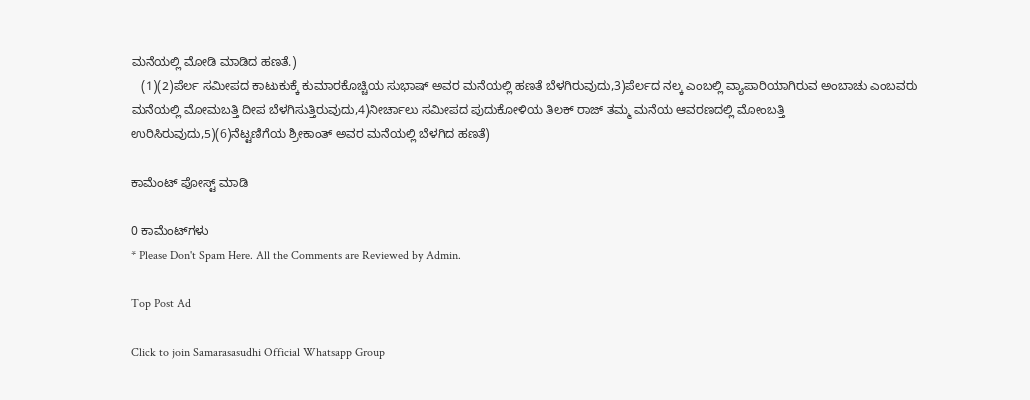ಮನೆಯಲ್ಲಿ ಮೋಡಿ ಮಾಡಿದ ಹಣತೆ.)
   (1)(2)ಪೆರ್ಲ ಸಮೀಪದ ಕಾಟುಕುಕ್ಕೆ ಕುಮಾರಕೊಚ್ಚಿಯ ಸುಭಾಷ್ ಅವರ ಮನೆಯಲ್ಲಿ ಹಣತೆ ಬೆಳಗಿರುವುದು,3)ಪೆರ್ಲದ ನಲ್ಕ ಎಂಬಲ್ಲಿ ವ್ಯಾಪಾರಿಯಾಗಿರುವ ಅಂಬಾಚು ಎಂಬವರು ಮನೆಯಲ್ಲಿ ಮೋಮಬತ್ತಿ ದೀಪ ಬೆಳಗಿಸುತ್ತಿರುವುದು,4)ನೀರ್ಚಾಲು ಸಮೀಪದ ಪುದುಕೋಳಿಯ ತಿಲಕ್ ರಾಜ್ ತಮ್ಮ ಮನೆಯ ಆವರಣದಲ್ಲಿ ಮೋಂಬತ್ತಿ ಉರಿಸಿರುವುದು,5)(6)ನೆಟ್ಟಣಿಗೆಯ ಶ್ರೀಕಾಂತ್ ಅವರ ಮನೆಯಲ್ಲಿ ಬೆಳಗಿದ ಹಣತೆ)

ಕಾಮೆಂಟ್‌‌ ಪೋಸ್ಟ್‌ ಮಾಡಿ

0 ಕಾಮೆಂಟ್‌ಗಳು
* Please Don't Spam Here. All the Comments are Reviewed by Admin.

Top Post Ad

Click to join Samarasasudhi Official Whatsapp Group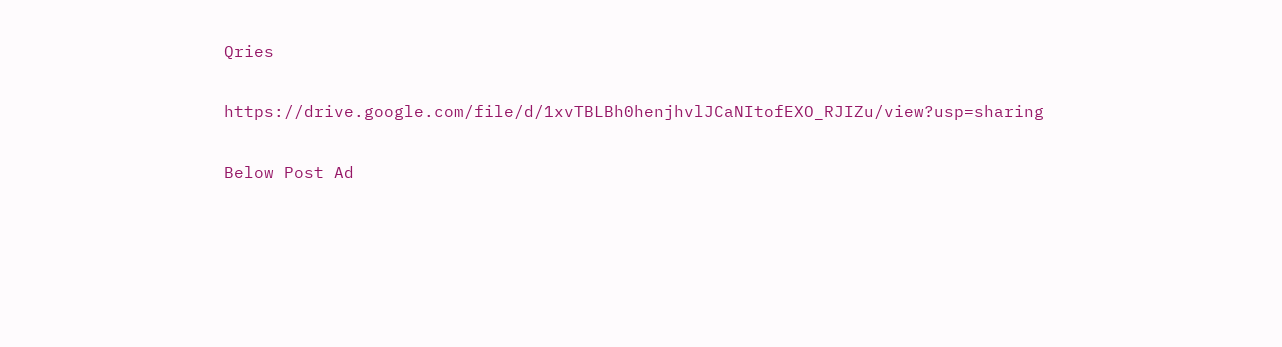Qries

https://drive.google.com/file/d/1xvTBLBh0henjhvlJCaNItofEXO_RJIZu/view?usp=sharing

Below Post Ad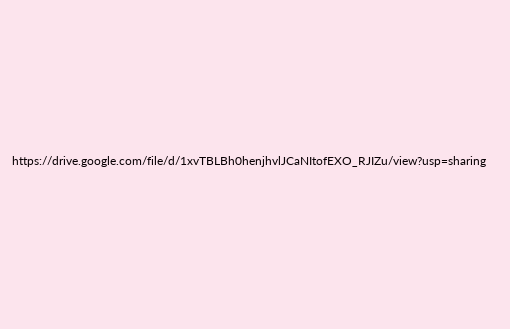https://drive.google.com/file/d/1xvTBLBh0henjhvlJCaNItofEXO_RJIZu/view?usp=sharing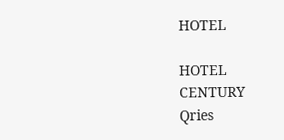HOTEL

HOTEL
CENTURY
Qries